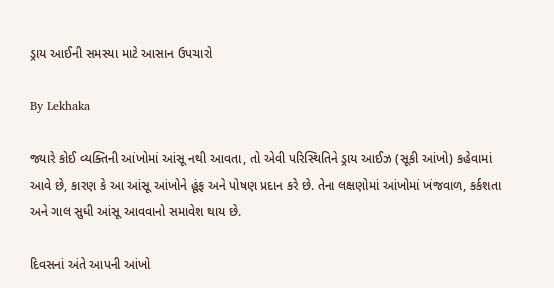ડ્રાય આઈની સમસ્યા માટે આસાન ઉપચારો

By Lekhaka

જ્યારે કોઈ વ્યક્તિની આંખોમાં આંસૂ નથી આવતા, તો એવી પરિસ્થિતિને ડ્રાય આઈઝ (સૂકી આંખો) કહેવામાં આવે છે, કારણ કે આ આંસૂ આંખોને હૂંફ અને પોષણ પ્રદાન કરે છે. તેના લક્ષણોમાં આંખોમાં ખંજવાળ, કર્કશતા અને ગાલ સુધી આંસૂ આવવાનો સમાવેશ થાય છે.

દિવસનાં અંતે આપની આંખો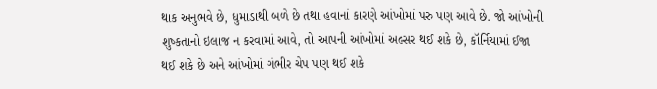થાક અનુભવે છે, ધુમાડાથી બળે છે તથા હવાનાં કારણે આંખોમાં પરુ પણ આવે છે. જો આંખોની શુષ્કતાનો ઇલાજ ન કરવામાં આવે, તો આપની આંખોમાં અલ્સર થઈ શકે છે, કૉર્નિયામાં ઈજા થઈ શકે છે અને આંખોમાં ગંભીર ચેપ પણ થઈ શકે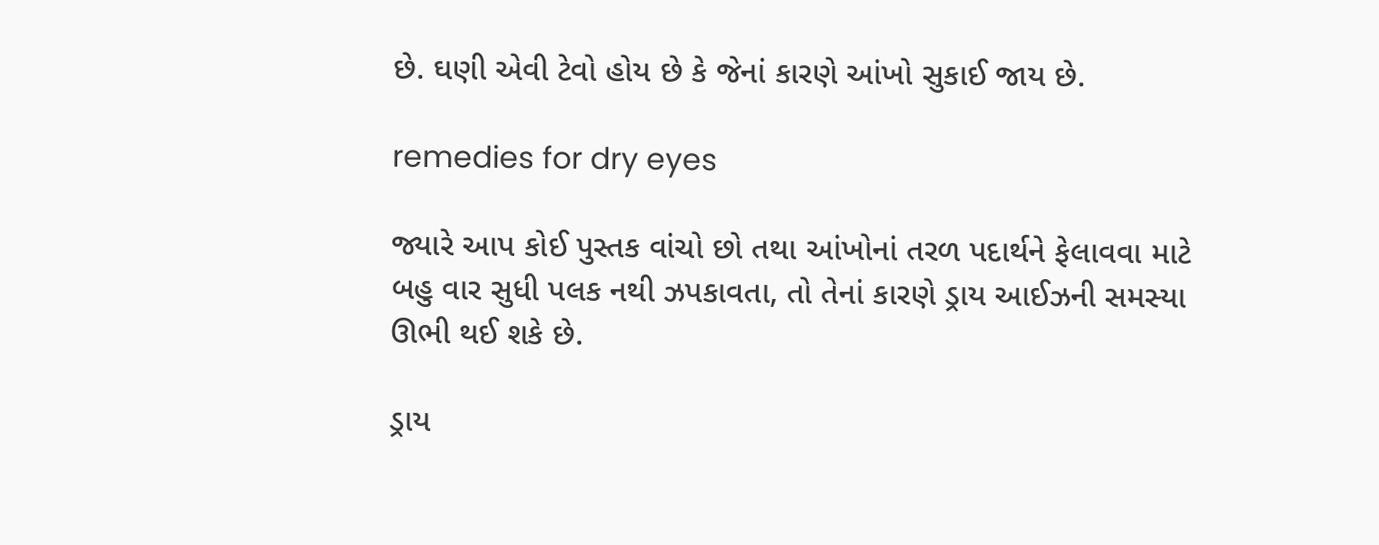છે. ઘણી એવી ટેવો હોય છે કે જેનાં કારણે આંખો સુકાઈ જાય છે.

remedies for dry eyes

જ્યારે આપ કોઈ પુસ્તક વાંચો છો તથા આંખોનાં તરળ પદાર્થને ફેલાવવા માટે બહુ વાર સુધી પલક નથી ઝપકાવતા, તો તેનાં કારણે ડ્રાય આઈઝની સમસ્યા ઊભી થઈ શકે છે.

ડ્રાય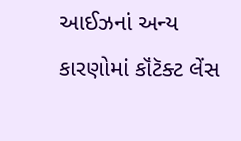આઈઝનાં અન્ય કારણોમાં કૉંટૅક્ટ લેંસ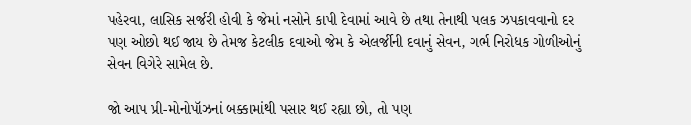પહેરવા, લાસિક સર્જરી હોવી કે જેમાં નસોને કાપી દેવામાં આવે છે તથા તેનાથી પલક ઝપકાવવાનો દર પણ ઓછો થઈ જાય છે તેમજ કેટલીક દવાઓ જેમ કે એલર્જીની દવાનું સેવન, ગર્ભ નિરોધક ગોળીઓનું સેવન વિગેરે સામેલ છે.

જો આપ પ્રી-મોનોપૉઝનાં બક્કામાંથી પસાર થઈ રહ્યા છો, તો પણ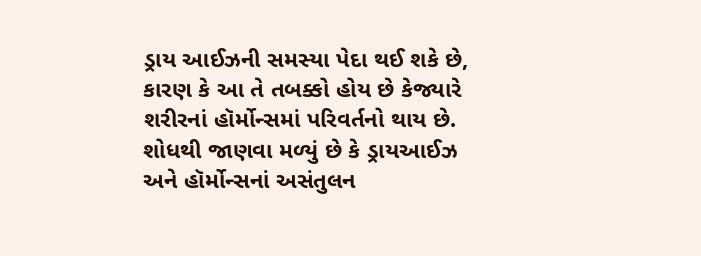ડ્રાય આઈઝની સમસ્યા પેદા થઈ શકે છે, કારણ કે આ તે તબક્કો હોય છે કેજ્યારે શરીરનાં હૉર્મોન્સમાં પરિવર્તનો થાય છે. શોધથી જાણવા મળ્યું છે કે ડ્રાયઆઈઝ અને હૉર્મોન્સનાં અસંતુલન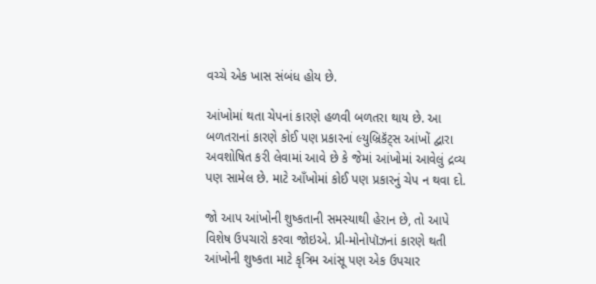વચ્ચે એક ખાસ સંબંધ હોય છે.

આંખોમાં થતા ચેપનાં કારણે હળવી બળતરા થાય છે. આ બળતરાનાં કારણે કોઈ પણ પ્રકારનાં લ્યુબ્રિકૅંટ્સ આંખોં દ્વારા અવશોષિત કરી લેવામાં આવે છે કે જેમાં આંખોમાં આવેલું દ્રવ્ય પણ સામેલ છે. માટે આઁખોમાં કોઈ પણ પ્રકારનું ચેપ ન થવા દો.

જો આપ આંખોની શુષ્કતાની સમસ્યાથી હેરાન છે, તો આપે વિશેષ ઉપચારો કરવા જોઇએ. પ્રી-મોનોપૉઝનાં કારણે થતી આંખોની શુષ્કતા માટે કૃત્રિમ આંસૂ પણ એક ઉપચાર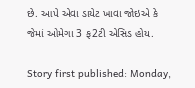છે. આપે એવા ડાયેટ ખાવા જોઇએ કે જેમાં ઓમેગા 3 ફ2ટી એસિડ હોય.

Story first published: Monday,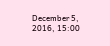December 5, 2016, 15:00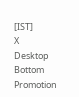[IST]
X
Desktop Bottom Promotion